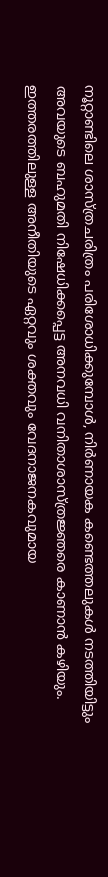നൂറ്റാണ്ടിലെ ശാസ്ത്രചരിത്രം പരിശോധിക്കുമ്പോൾ, നിർണായക കണ്ടെത്തലുകൾ നടത്തിയിട്ടും അവയുടെ ബഹുമതി നിഷേധിക്കപ്പെട്ട അനവധി വനിതാശാസ്ത്രജ്ഞരെ കാണാൻ കഴിയും. ഇത്തരത്തിലുള്ള അനീതിയുടെ ഏറ്റവും ശക്തവും വേദനാജനകവുമായ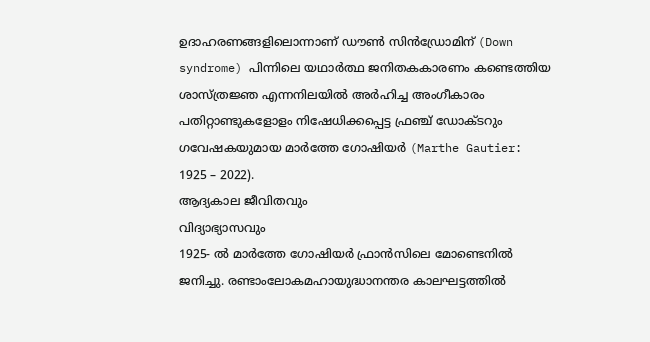ഉദാഹരണങ്ങളിലൊന്നാണ് ഡൗൺ സിൻഡ്രോമിന് (Down syndrome) പിന്നിലെ യഥാർത്ഥ ജനിതകകാരണം കണ്ടെത്തിയ ശാസ്ത്രജ്ഞ എന്നനിലയിൽ അർഹിച്ച അംഗീകാരം പതിറ്റാണ്ടുകളോളം നിഷേധിക്കപ്പെട്ട ഫ്രഞ്ച് ഡോക്ടറും ഗവേഷകയുമായ മാർത്തേ ഗോഷിയർ (Marthe Gautier: 1925 – 2022).
ആദ്യകാല ജീവിതവും
വിദ്യാഭ്യാസവും
1925- ൽ മാർത്തേ ഗോഷിയർ ഫ്രാൻസിലെ മോണ്ടെനിൽ ജനിച്ചു. രണ്ടാംലോകമഹായുദ്ധാനന്തര കാലഘട്ടത്തിൽ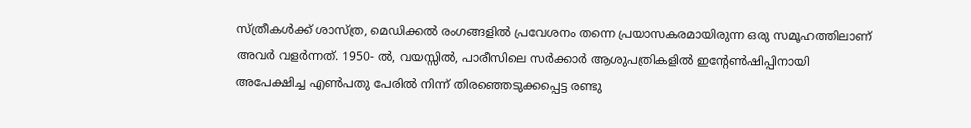സ്ത്രീകൾക്ക് ശാസ്ത്ര, മെഡിക്കൽ രംഗങ്ങളിൽ പ്രവേശനം തന്നെ പ്രയാസകരമായിരുന്ന ഒരു സമൂഹത്തിലാണ് അവർ വളർന്നത്. 1950- ൽ, വയസ്സിൽ, പാരീസിലെ സർക്കാർ ആശുപത്രികളിൽ ഇന്റേൺഷിപ്പിനായി അപേക്ഷിച്ച എൺപതു പേരിൽ നിന്ന് തിരഞ്ഞെടുക്കപ്പെട്ട രണ്ടു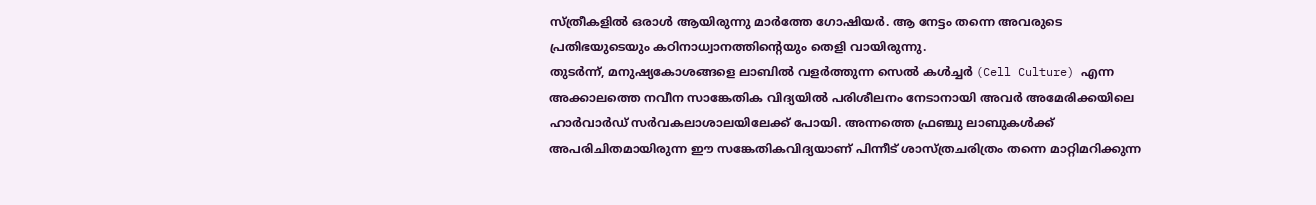സ്ത്രീകളിൽ ഒരാൾ ആയിരുന്നു മാർത്തേ ഗോഷിയർ. ആ നേട്ടം തന്നെ അവരുടെ പ്രതിഭയുടെയും കഠിനാധ്വാനത്തിന്റെയും തെളി വായിരുന്നു.
തുടർന്ന്, മനുഷ്യകോശങ്ങളെ ലാബിൽ വളർത്തുന്ന സെൽ കൾച്ചർ (Cell Culture) എന്ന അക്കാലത്തെ നവീന സാങ്കേതിക വിദ്യയിൽ പരിശീലനം നേടാനായി അവർ അമേരിക്കയിലെ ഹാർവാർഡ് സർവകലാശാലയിലേക്ക് പോയി. അന്നത്തെ ഫ്രഞ്ചു ലാബുകൾക്ക് അപരിചിതമായിരുന്ന ഈ സങ്കേതികവിദ്യയാണ് പിന്നീട് ശാസ്ത്രചരിത്രം തന്നെ മാറ്റിമറിക്കുന്ന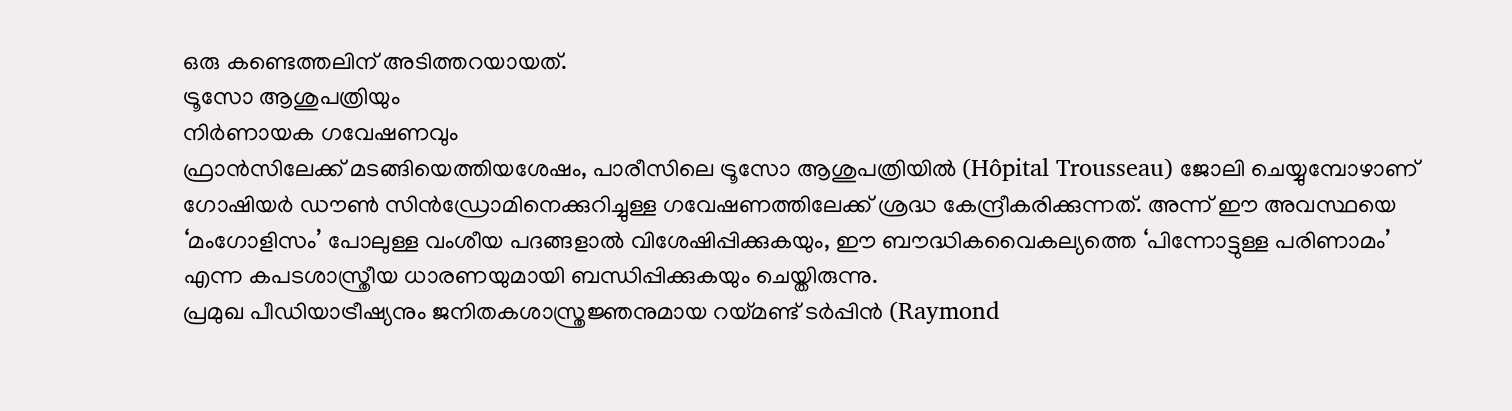ഒരു കണ്ടെത്തലിന് അടിത്തറയായത്.
ട്രൂസോ ആശുപത്രിയും
നിർണായക ഗവേഷണവും
ഫ്രാൻസിലേക്ക് മടങ്ങിയെത്തിയശേഷം, പാരീസിലെ ട്രൂസോ ആശുപത്രിയിൽ (Hôpital Trousseau) ജോലി ചെയ്യുമ്പോഴാണ് ഗോഷിയർ ഡൗൺ സിൻഡ്രോമിനെക്കുറിച്ചുള്ള ഗവേഷണത്തിലേക്ക് ശ്രദ്ധ കേന്ദ്രീകരിക്കുന്നത്. അന്ന് ഈ അവസ്ഥയെ ‘മംഗോളിസം’ പോലുള്ള വംശീയ പദങ്ങളാൽ വിശേഷിപ്പിക്കുകയും, ഈ ബൗദ്ധികവൈകല്യത്തെ ‘പിന്നോട്ടുള്ള പരിണാമം’ എന്ന കപടശാസ്ത്രീയ ധാരണയുമായി ബന്ധിപ്പിക്കുകയും ചെയ്തിരുന്നു.
പ്രമുഖ പീഡിയാട്രീഷ്യനും ജനിതകശാസ്ത്രജ്ഞനുമായ റയ്മണ്ട് ടർപ്പിൻ (Raymond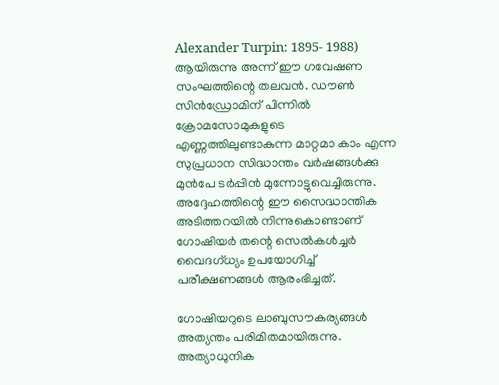Alexander Turpin: 1895- 1988) ആയിരുന്നു അന്ന് ഈ ഗവേഷണ സംഘത്തിന്റെ തലവൻ. ഡൗൺ സിൻഡ്രോമിന് പിന്നിൽ ക്രോമസോമുകളുടെ എണ്ണത്തിലുണ്ടാകുന്ന മാറ്റമാ കാം എന്ന സുപ്രധാന സിദ്ധാന്തം വർഷങ്ങൾക്കു മുൻപേ ടർപ്പിൻ മുന്നോട്ടുവെച്ചിരുന്നു. അദ്ദേഹത്തിന്റെ ഈ സൈദ്ധാന്തിക അടിത്തറയിൽ നിന്നുകൊണ്ടാണ് ഗോഷിയർ തന്റെ സെൽകൾച്ചർ വൈദഗ്ധ്യം ഉപയോഗിച്ച് പരീക്ഷണങ്ങൾ ആരംഭിച്ചത്.

ഗോഷിയറുടെ ലാബുസൗകര്യങ്ങൾ അത്യന്തം പരിമിതമായിരുന്നു. അത്യാധുനിക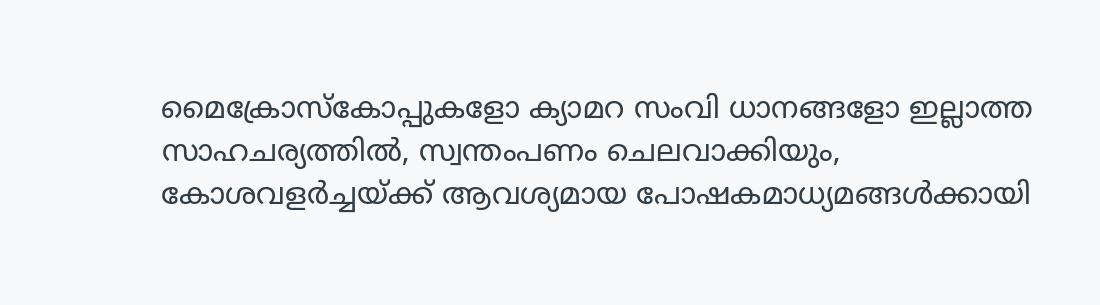മൈക്രോസ്കോപ്പുകളോ ക്യാമറ സംവി ധാനങ്ങളോ ഇല്ലാത്ത സാഹചര്യത്തിൽ, സ്വന്തംപണം ചെലവാക്കിയും, കോശവളർച്ചയ്ക്ക് ആവശ്യമായ പോഷകമാധ്യമങ്ങൾക്കായി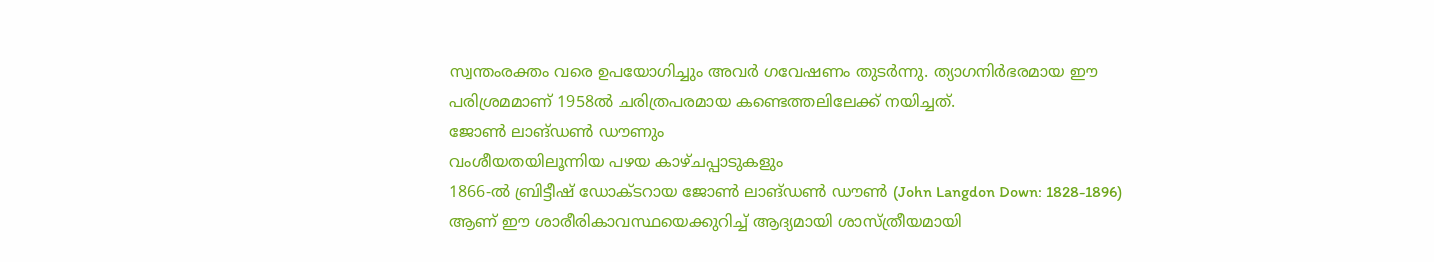സ്വന്തംരക്തം വരെ ഉപയോഗിച്ചും അവർ ഗവേഷണം തുടർന്നു. ത്യാഗനിർഭരമായ ഈ പരിശ്രമമാണ് 1958ൽ ചരിത്രപരമായ കണ്ടെത്തലിലേക്ക് നയിച്ചത്.
ജോൺ ലാങ്ഡൺ ഡൗണും
വംശീയതയിലൂന്നിയ പഴയ കാഴ്ചപ്പാടുകളും
1866-ൽ ബ്രിട്ടീഷ് ഡോക്ടറായ ജോൺ ലാങ്ഡൺ ഡൗൺ (John Langdon Down: 1828-1896) ആണ് ഈ ശാരീരികാവസ്ഥയെക്കുറിച്ച് ആദ്യമായി ശാസ്ത്രീയമായി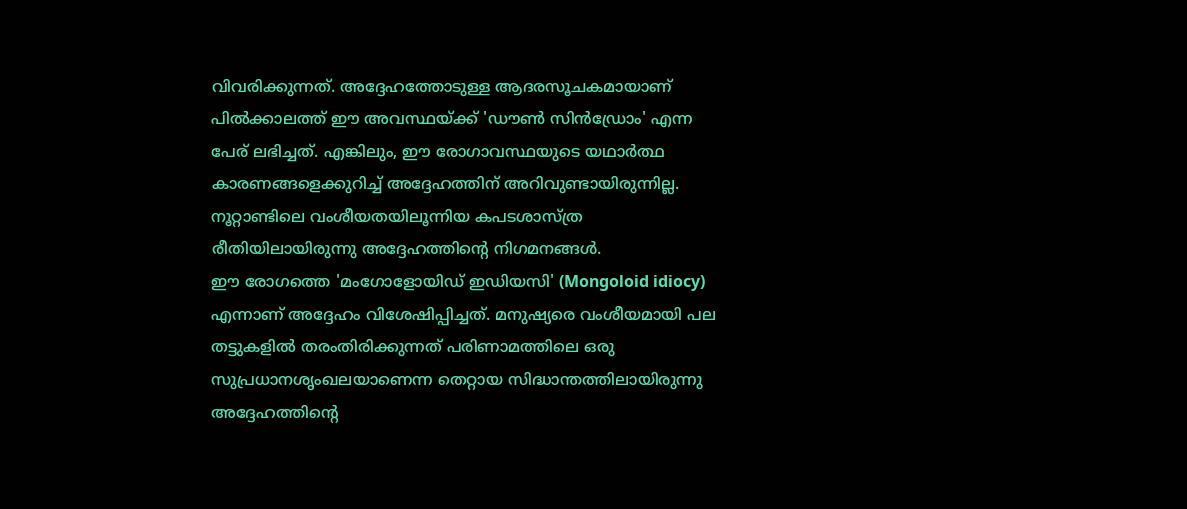വിവരിക്കുന്നത്. അദ്ദേഹത്തോടുള്ള ആദരസൂചകമായാണ് പിൽക്കാലത്ത് ഈ അവസ്ഥയ്ക്ക് 'ഡൗൺ സിൻഡ്രോം' എന്ന പേര് ലഭിച്ചത്. എങ്കിലും, ഈ രോഗാവസ്ഥയുടെ യഥാർത്ഥ കാരണങ്ങളെക്കുറിച്ച് അദ്ദേഹത്തിന് അറിവുണ്ടായിരുന്നില്ല. നൂറ്റാണ്ടിലെ വംശീയതയിലൂന്നിയ കപടശാസ്ത്ര രീതിയിലായിരുന്നു അദ്ദേഹത്തിന്റെ നിഗമനങ്ങൾ.
ഈ രോഗത്തെ 'മംഗോളോയിഡ് ഇഡിയസി' (Mongoloid idiocy) എന്നാണ് അദ്ദേഹം വിശേഷിപ്പിച്ചത്. മനുഷ്യരെ വംശീയമായി പല തട്ടുകളിൽ തരംതിരിക്കുന്നത് പരിണാമത്തിലെ ഒരു സുപ്രധാനശൃംഖലയാണെന്ന തെറ്റായ സിദ്ധാന്തത്തിലായിരുന്നു അദ്ദേഹത്തിന്റെ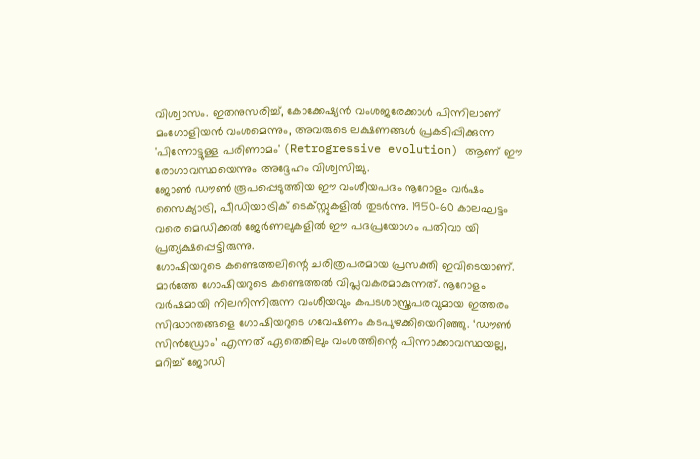വിശ്വാസം. ഇതനുസരിച്ച്, കോക്കേഷ്യൻ വംശജരേക്കാൾ പിന്നിലാണ് മംഗോളിയൻ വംശമെന്നും, അവരുടെ ലക്ഷണങ്ങൾ പ്രകടിപ്പിക്കുന്ന 'പിന്നോട്ടുള്ള പരിണാമം' (Retrogressive evolution) ആണ് ഈ രോഗാവസ്ഥയെന്നും അദ്ദേഹം വിശ്വസിച്ചു.
ജോൺ ഡൗൺ രൂപപ്പെടുത്തിയ ഈ വംശീയപദം നൂറോളം വർഷം സൈക്യാട്രി, പീഡിയാട്രിക് ടെക്സ്റ്റുകളിൽ തുടർന്നു. 1950-60 കാലഘട്ടം വരെ മെഡിക്കൽ ജേർണലുകളിൽ ഈ പദപ്രയോഗം പതിവാ യി പ്രത്യക്ഷപ്പെട്ടിരുന്നു.
ഗോഷിയറുടെ കണ്ടെത്തലിന്റെ ചരിത്രപരമായ പ്രസക്തി ഇവിടെയാണ്. മാർത്തേ ഗോഷിയറുടെ കണ്ടെത്തൽ വിപ്ലവകരമാകുന്നത്. നൂറോളം വർഷമായി നിലനിന്നിരുന്ന വംശീയവും കപടശാസ്ത്രപരവുമായ ഇത്തരം സിദ്ധാന്തങ്ങളെ ഗോഷിയറുടെ ഗവേഷണം കടപുഴക്കിയെറിഞ്ഞു. ‘ഡൗൺ സിൻഡ്രോം’ എന്നത് ഏതെങ്കിലും വംശത്തിന്റെ പിന്നാക്കാവസ്ഥയല്ല, മറിച്ച് ജോഡി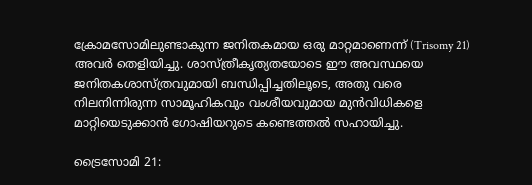ക്രോമസോമിലുണ്ടാകുന്ന ജനിതകമായ ഒരു മാറ്റമാണെന്ന് (Trisomy 21) അവർ തെളിയിച്ചു. ശാസ്ത്രീകൃത്യതയോടെ ഈ അവസ്ഥയെ ജനിതകശാസ്ത്രവുമായി ബന്ധിപ്പിച്ചതിലൂടെ, അതു വരെ നിലനിന്നിരുന്ന സാമൂഹികവും വംശീയവുമായ മുൻവിധികളെ മാറ്റിയെടുക്കാൻ ഗോഷിയറുടെ കണ്ടെത്തൽ സഹായിച്ചു.

ട്രൈസോമി 21: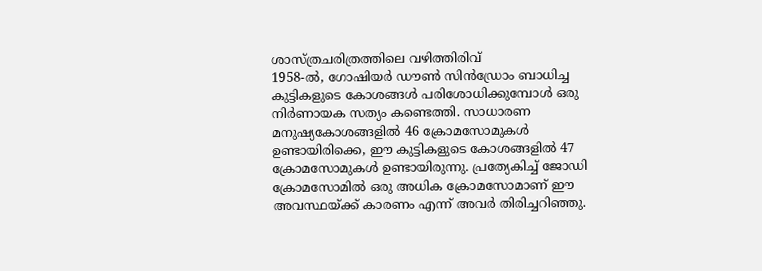ശാസ്ത്രചരിത്രത്തിലെ വഴിത്തിരിവ്
1958-ൽ, ഗോഷിയർ ഡൗൺ സിൻഡ്രോം ബാധിച്ച കുട്ടികളുടെ കോശങ്ങൾ പരിശോധിക്കുമ്പോൾ ഒരു നിർണായക സത്യം കണ്ടെത്തി. സാധാരണ മനുഷ്യകോശങ്ങളിൽ 46 ക്രോമസോമുകൾ ഉണ്ടായിരിക്കെ, ഈ കുട്ടികളുടെ കോശങ്ങളിൽ 47 ക്രോമസോമുകൾ ഉണ്ടായിരുന്നു. പ്രത്യേകിച്ച് ജോഡി ക്രോമസോമിൽ ഒരു അധിക ക്രോമസോമാണ് ഈ അവസ്ഥയ്ക്ക് കാരണം എന്ന് അവർ തിരിച്ചറിഞ്ഞു.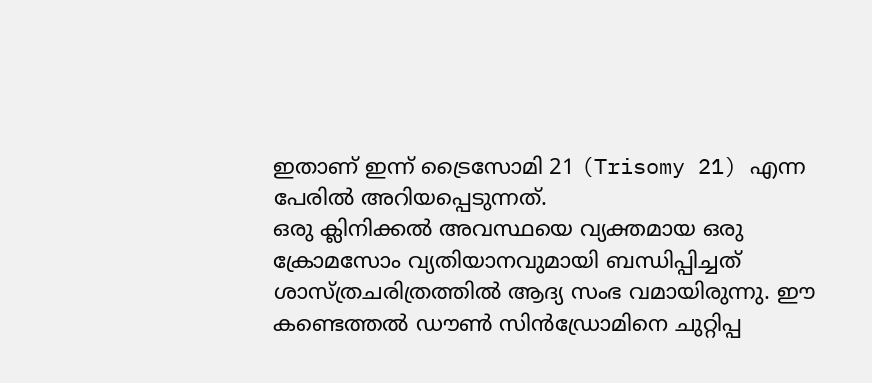ഇതാണ് ഇന്ന് ട്രൈസോമി 21 (Trisomy 21) എന്ന പേരിൽ അറിയപ്പെടുന്നത്.
ഒരു ക്ലിനിക്കൽ അവസ്ഥയെ വ്യക്തമായ ഒരു ക്രോമസോം വ്യതിയാനവുമായി ബന്ധിപ്പിച്ചത് ശാസ്ത്രചരിത്രത്തിൽ ആദ്യ സംഭ വമായിരുന്നു. ഈ കണ്ടെത്തൽ ഡൗൺ സിൻഡ്രോമിനെ ചുറ്റിപ്പ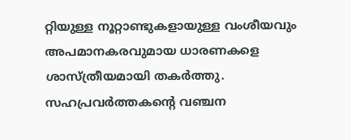റ്റിയുള്ള നൂറ്റാണ്ടുകളായുള്ള വംശീയവും അപമാനകരവുമായ ധാരണകളെ ശാസ്ത്രീയമായി തകർത്തു.
സഹപ്രവർത്തകന്റെ വഞ്ചന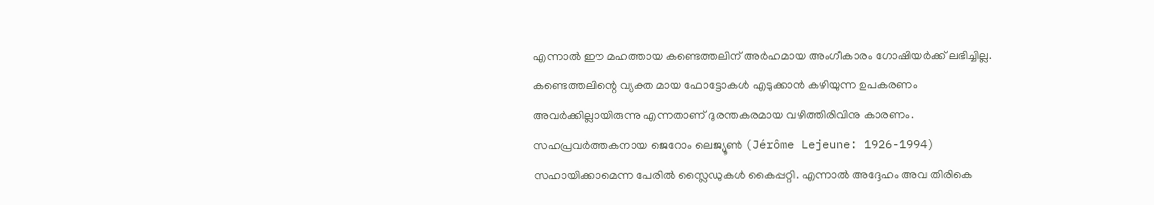എന്നാൽ ഈ മഹത്തായ കണ്ടെത്തലിന് അർഹമായ അംഗീകാരം ഗോഷിയർക്ക് ലഭിച്ചില്ല. കണ്ടെത്തലിന്റെ വ്യക്ത മായ ഫോട്ടോകൾ എടുക്കാൻ കഴിയുന്ന ഉപകരണം അവർക്കില്ലായിരുന്നു എന്നതാണ് ദുരന്തകരമായ വഴിത്തിരിവിനു കാരണം. സഹപ്രവർത്തകനായ ജെറോം ലെജ്യൂൺ (Jérôme Lejeune: 1926-1994) സഹായിക്കാമെന്ന പേരിൽ സ്ലൈഡുകൾ കൈപ്പറ്റി. എന്നാൽ അദ്ദേഹം അവ തിരികെ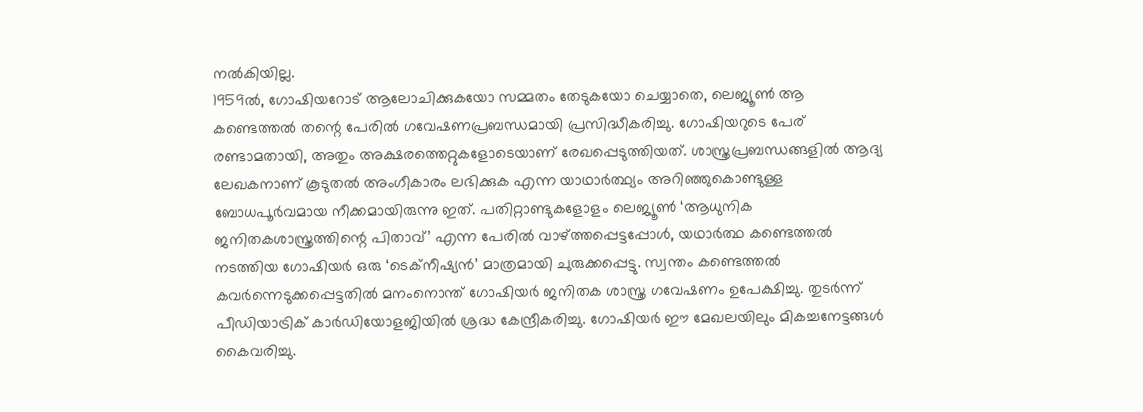നൽകിയില്ല.
1959ൽ, ഗോഷിയറോട് ആലോചിക്കുകയോ സമ്മതം തേടുകയോ ചെയ്യാതെ, ലെജ്യൂൺ ആ കണ്ടെത്തൽ തന്റെ പേരിൽ ഗവേഷണപ്രബന്ധമായി പ്രസിദ്ധീകരിച്ചു. ഗോഷിയറുടെ പേര് രണ്ടാമതായി, അതും അക്ഷരത്തെറ്റുകളോടെയാണ് രേഖപ്പെടുത്തിയത്. ശാസ്ത്രപ്രബന്ധങ്ങളിൽ ആദ്യ ലേഖകനാണ് കൂടുതൽ അംഗീകാരം ലഭിക്കുക എന്ന യാഥാർത്ഥ്യം അറിഞ്ഞുകൊണ്ടുള്ള ബോധപൂർവമായ നീക്കമായിരുന്നു ഇത്. പതിറ്റാണ്ടുകളോളം ലെജ്യൂൺ ‘ആധുനിക ജനിതകശാസ്ത്രത്തിന്റെ പിതാവ്’ എന്ന പേരിൽ വാഴ്ത്തപ്പെട്ടപ്പോൾ, യഥാർത്ഥ കണ്ടെത്തൽ നടത്തിയ ഗോഷിയർ ഒരു ‘ടെക്നീഷ്യൻ’ മാത്രമായി ചുരുക്കപ്പെട്ടു. സ്വന്തം കണ്ടെത്തൽ കവർന്നെടുക്കപ്പെട്ടതിൽ മനംനൊന്ത് ഗോഷിയർ ജനിതക ശാസ്ത്ര ഗവേഷണം ഉപേക്ഷിച്ചു. തുടർന്ന് പീഡിയാട്രിക് കാർഡിയോളജിയിൽ ശ്രദ്ധ കേന്ദ്രീകരിച്ചു. ഗോഷിയർ ഈ മേഖലയിലും മികച്ചനേട്ടങ്ങൾ കൈവരിച്ചു.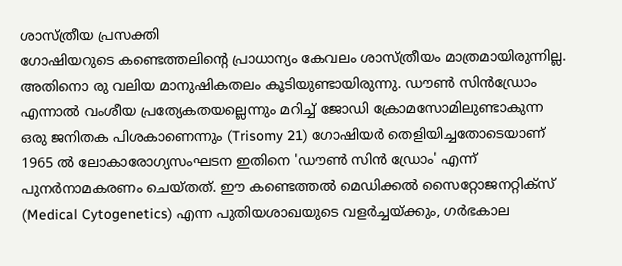ശാസ്ത്രീയ പ്രസക്തി
ഗോഷിയറുടെ കണ്ടെത്തലിന്റെ പ്രാധാന്യം കേവലം ശാസ്ത്രീയം മാത്രമായിരുന്നില്ല. അതിനൊ രു വലിയ മാനുഷികതലം കൂടിയുണ്ടായിരുന്നു. ഡൗൺ സിൻഡ്രോം എന്നാൽ വംശീയ പ്രത്യേകതയല്ലെന്നും മറിച്ച് ജോഡി ക്രോമസോമിലുണ്ടാകുന്ന ഒരു ജനിതക പിശകാണെന്നും (Trisomy 21) ഗോഷിയർ തെളിയിച്ചതോടെയാണ് 1965 ൽ ലോകാരോഗ്യസംഘടന ഇതിനെ 'ഡൗൺ സിൻ ഡ്രോം' എന്ന് പുനർനാമകരണം ചെയ്തത്. ഈ കണ്ടെത്തൽ മെഡിക്കൽ സൈറ്റോജനറ്റിക്സ് (Medical Cytogenetics) എന്ന പുതിയശാഖയുടെ വളർച്ചയ്ക്കും, ഗർഭകാല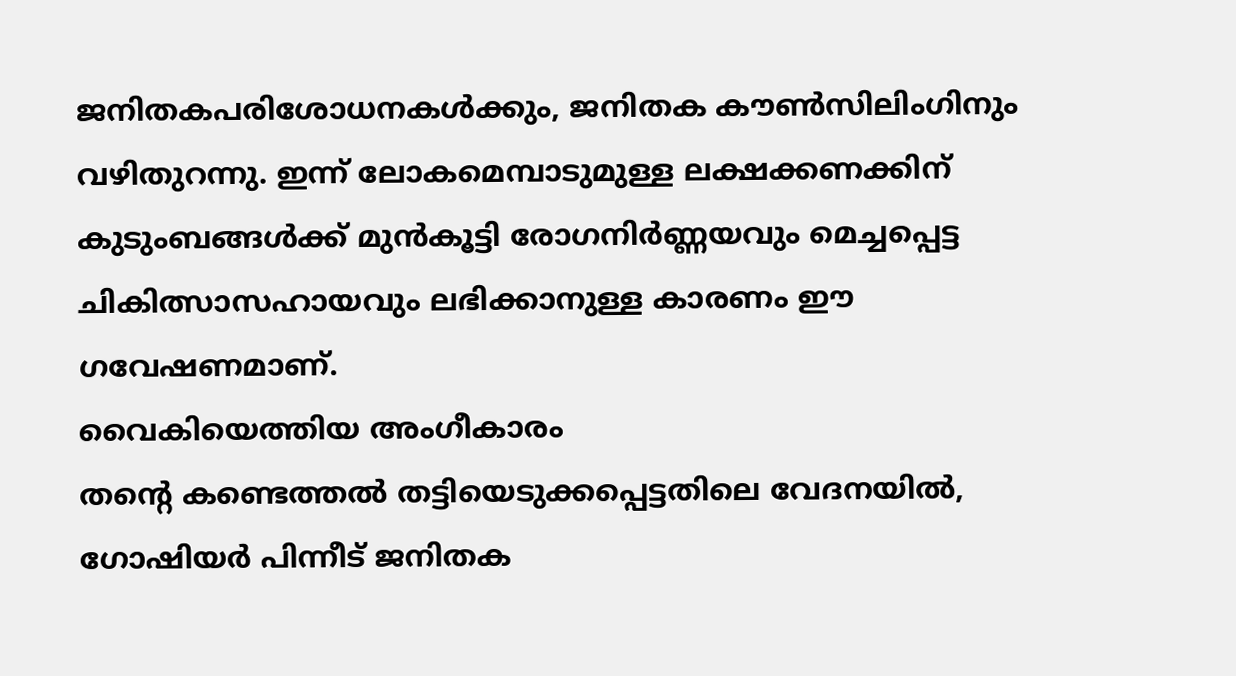ജനിതകപരിശോധനകൾക്കും, ജനിതക കൗൺസിലിംഗിനും വഴിതുറന്നു. ഇന്ന് ലോകമെമ്പാടുമുള്ള ലക്ഷക്കണക്കിന് കുടുംബങ്ങൾക്ക് മുൻകൂട്ടി രോഗനിർണ്ണയവും മെച്ചപ്പെട്ട ചികിത്സാസഹായവും ലഭിക്കാനുള്ള കാരണം ഈ ഗവേഷണമാണ്.
വൈകിയെത്തിയ അംഗീകാരം
തന്റെ കണ്ടെത്തൽ തട്ടിയെടുക്കപ്പെട്ടതിലെ വേദനയിൽ, ഗോഷിയർ പിന്നീട് ജനിതക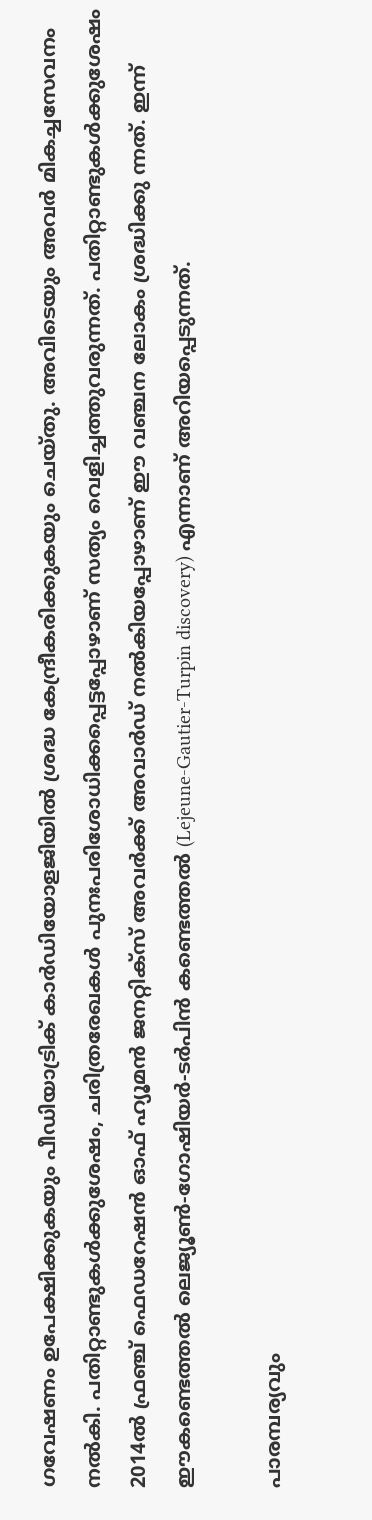ഗവേഷണം ഉപേക്ഷിക്കുകയും പീഡിയാട്രിക് കാർഡിയോളജിയിൽ ശ്രദ്ധ കേന്ദ്രീകരിക്കുകയും ചെയ്തു. അവിടെയും അവർ മികച്ചസേവനം നൽകി. പതിറ്റാണ്ടുകൾക്കുശേഷം, ചരിത്രരേഖകൾ പുനഃപരിശോധിക്കപ്പെട്ടപ്പോഴാണ് സത്യം വെളിച്ചത്തുവരുന്നത്. പതിറ്റാണ്ടുകൾക്കുശേഷം 2014ൽ ഫ്രഞ്ച് ഫെഡറേഷൻ ഓഫ് ഹ്യൂമൻ ജനറ്റിക്സ് അവർക്ക് അവാർഡ് നൽകിയപ്പോഴാണ് ഈ വഞ്ചന ലോകം ശ്രദ്ധിക്കു ന്നത്. ഇന്ന് ഈകണ്ടെത്തൽ ലെജ്യൂൺ-ഗോഷിയർ-ടർപിൻ കണ്ടെത്തൽ (Lejeune-Gautier-Turpin discovery) എന്നാണ് അറിയപ്പെടുന്നത്.

പാരമ്പര്യവും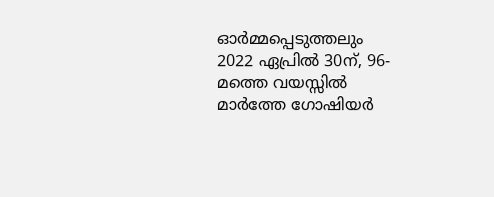ഓർമ്മപ്പെടുത്തലും
2022 ഏപ്രിൽ 30ന്, 96- മത്തെ വയസ്സിൽ മാർത്തേ ഗോഷിയർ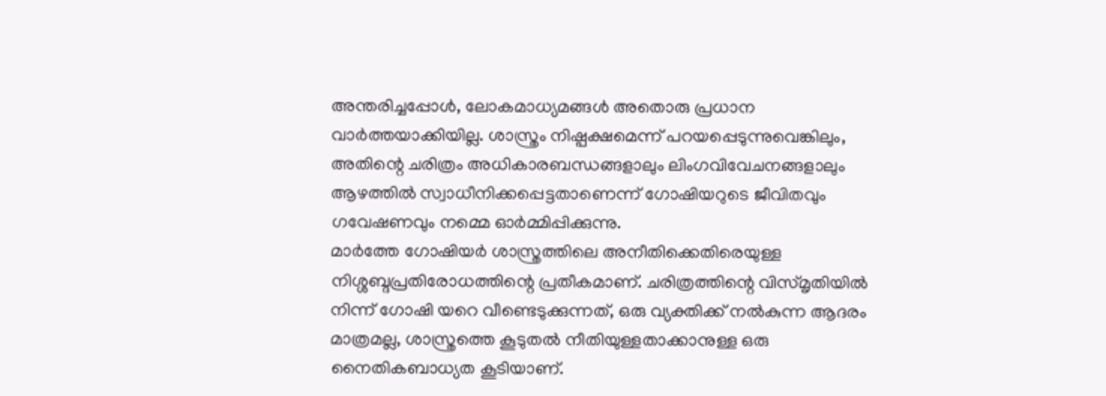അന്തരിച്ചപ്പോൾ, ലോകമാധ്യമങ്ങൾ അതൊരു പ്രധാന വാർത്തയാക്കിയില്ല. ശാസ്ത്രം നിഷ്പക്ഷമെന്ന് പറയപ്പെടുന്നുവെങ്കിലും, അതിന്റെ ചരിത്രം അധികാരബന്ധങ്ങളാലും ലിംഗവിവേചനങ്ങളാലും ആഴത്തിൽ സ്വാധീനിക്കപ്പെട്ടതാണെന്ന് ഗോഷിയറുടെ ജീവിതവും ഗവേഷണവും നമ്മെ ഓർമ്മിപ്പിക്കുന്നു.
മാർത്തേ ഗോഷിയർ ശാസ്ത്രത്തിലെ അനീതിക്കെതിരെയുള്ള നിശ്ശബ്ദപ്രതിരോധത്തിന്റെ പ്രതീകമാണ്. ചരിത്രത്തിന്റെ വിസ്മൃതിയിൽ നിന്ന് ഗോഷി യറെ വീണ്ടെടുക്കുന്നത്, ഒരു വ്യക്തിക്ക് നൽകുന്ന ആദരം മാത്രമല്ല, ശാസ്ത്രത്തെ കൂടുതൽ നീതിയുള്ളതാക്കാനുള്ള ഒരു നൈതികബാധ്യത കൂടിയാണ്.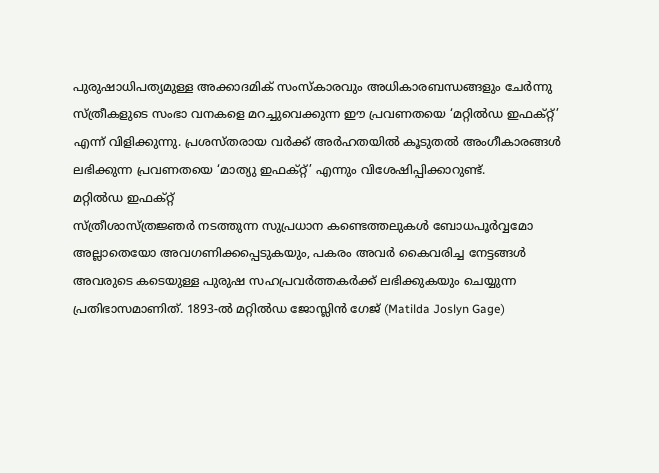പുരുഷാധിപത്യമുള്ള അക്കാദമിക് സംസ്കാരവും അധികാരബന്ധങ്ങളും ചേർന്നു സ്ത്രീകളുടെ സംഭാ വനകളെ മറച്ചുവെക്കുന്ന ഈ പ്രവണതയെ ‘മറ്റിൽഡ ഇഫക്റ്റ്’ എന്ന് വിളിക്കുന്നു. പ്രശസ്തരായ വർക്ക് അർഹതയിൽ കൂടുതൽ അംഗീകാരങ്ങൾ ലഭിക്കുന്ന പ്രവണതയെ ‘മാത്യു ഇഫക്റ്റ്’ എന്നും വിശേഷിപ്പിക്കാറുണ്ട്.
മറ്റിൽഡ ഇഫക്റ്റ്
സ്ത്രീശാസ്ത്രജ്ഞർ നടത്തുന്ന സുപ്രധാന കണ്ടെത്തലുകൾ ബോധപൂർവ്വമോ അല്ലാതെയോ അവഗണിക്കപ്പെടുകയും, പകരം അവർ കൈവരിച്ച നേട്ടങ്ങൾ അവരുടെ കടെയുള്ള പുരുഷ സഹപ്രവർത്തകർക്ക് ലഭിക്കുകയും ചെയ്യുന്ന പ്രതിഭാസമാണിത്. 1893-ൽ മറ്റിൽഡ ജോസ്ലിൻ ഗേജ് (Matilda Joslyn Gage)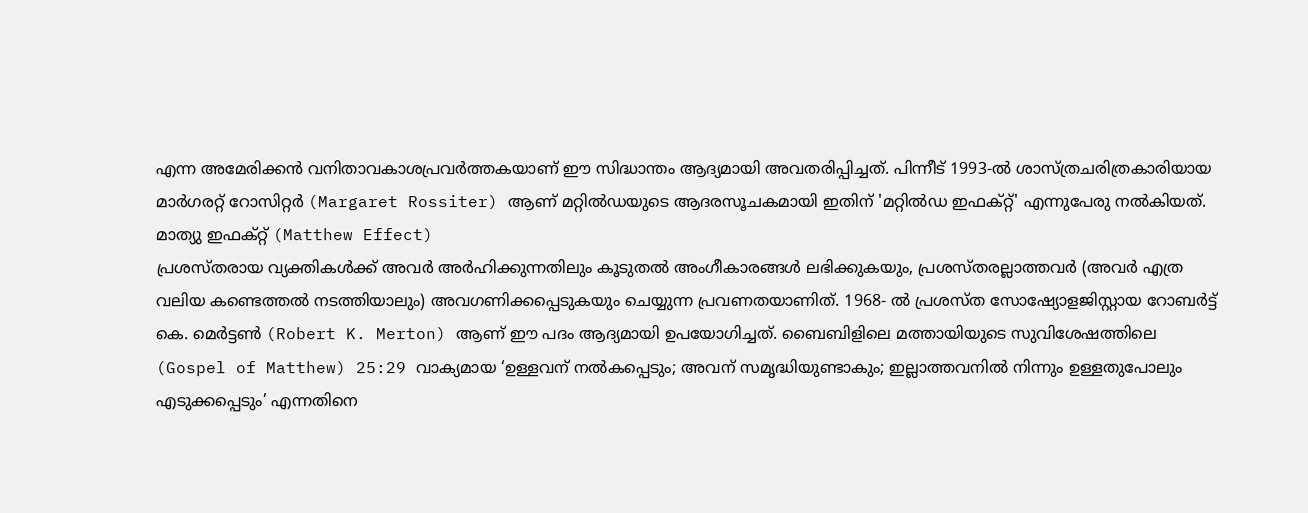എന്ന അമേരിക്കൻ വനിതാവകാശപ്രവർത്തകയാണ് ഈ സിദ്ധാന്തം ആദ്യമായി അവതരിപ്പിച്ചത്. പിന്നീട് 1993-ൽ ശാസ്ത്രചരിത്രകാരിയായ മാർഗരറ്റ് റോസിറ്റർ (Margaret Rossiter) ആണ് മറ്റിൽഡയുടെ ആദരസൂചകമായി ഇതിന് 'മറ്റിൽഡ ഇഫക്റ്റ്' എന്നുപേരു നൽകിയത്.
മാത്യു ഇഫക്റ്റ് (Matthew Effect)
പ്രശസ്തരായ വ്യക്തികൾക്ക് അവർ അർഹിക്കുന്നതിലും കൂടുതൽ അംഗീകാരങ്ങൾ ലഭിക്കുകയും, പ്രശസ്തരല്ലാത്തവർ (അവർ എത്ര വലിയ കണ്ടെത്തൽ നടത്തിയാലും) അവഗണിക്കപ്പെടുകയും ചെയ്യുന്ന പ്രവണതയാണിത്. 1968- ൽ പ്രശസ്ത സോഷ്യോളജിസ്റ്റായ റോബർട്ട് കെ. മെർട്ടൺ (Robert K. Merton) ആണ് ഈ പദം ആദ്യമായി ഉപയോഗിച്ചത്. ബൈബിളിലെ മത്തായിയുടെ സുവിശേഷത്തിലെ (Gospel of Matthew) 25:29 വാക്യമായ ‘ഉള്ളവന് നൽകപ്പെടും; അവന് സമൃദ്ധിയുണ്ടാകും; ഇല്ലാത്തവനിൽ നിന്നും ഉള്ളതുപോലും എടുക്കപ്പെടും’ എന്നതിനെ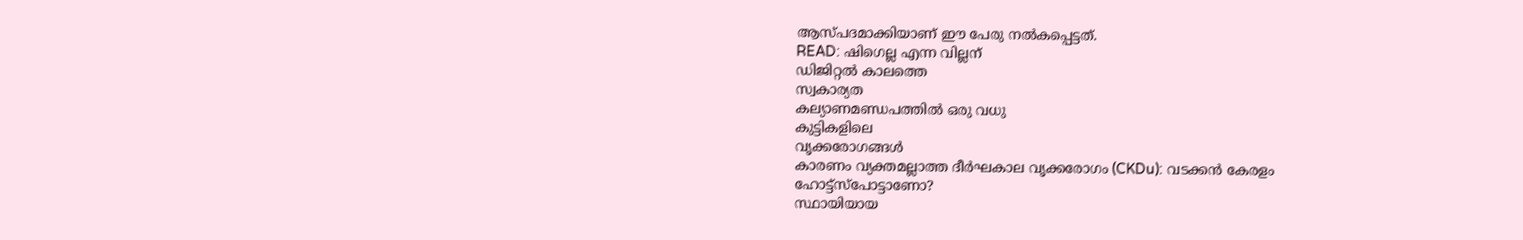ആസ്പദമാക്കിയാണ് ഈ പേരു നൽകപ്പെട്ടത്.
READ: ഷിഗെല്ല എന്ന വില്ലന്
ഡിജിറ്റൽ കാലത്തെ
സ്വകാര്യത
കല്യാണമണ്ഡപത്തിൽ ഒരു വധു
കുട്ടികളിലെ
വൃക്കരോഗങ്ങൾ
കാരണം വ്യക്തമല്ലാത്ത ദീർഘകാല വൃക്കരോഗം (CKDu): വടക്കൻ കേരളം
ഹോട്ട്സ്പോട്ടാണോ?
സ്ഥായിയായ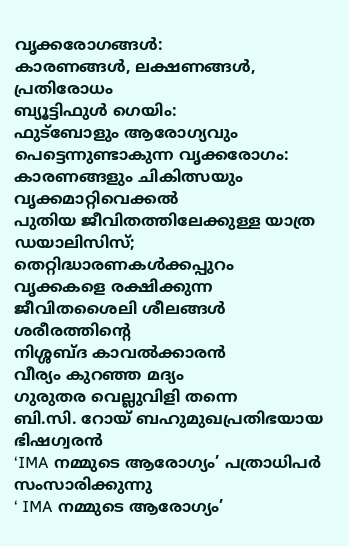വൃക്കരോഗങ്ങൾ:
കാരണങ്ങൾ, ലക്ഷണങ്ങൾ, പ്രതിരോധം
ബ്യൂട്ടിഫുൾ ഗെയിം:
ഫുട്ബോളും ആരോഗ്യവും
പെട്ടെന്നുണ്ടാകുന്ന വൃക്കരോഗം:
കാരണങ്ങളും ചികിത്സയും
വൃക്കമാറ്റിവെക്കൽ
പുതിയ ജീവിതത്തിലേക്കുള്ള യാത്ര
ഡയാലിസിസ്;
തെറ്റിദ്ധാരണകൾക്കപ്പുറം
വൃക്കകളെ രക്ഷിക്കുന്ന
ജീവിതശൈലി ശീലങ്ങൾ
ശരീരത്തിന്റെ
നിശ്ശബ്ദ കാവൽക്കാരൻ
വീര്യം കുറഞ്ഞ മദ്യം
ഗുരുതര വെല്ലുവിളി തന്നെ
ബി.സി. റോയ് ബഹുമുഖപ്രതിഭയായ
ഭിഷഗ്വരൻ
‘IMA നമ്മുടെ ആരോഗ്യം’ പത്രാധിപർ സംസാരിക്കുന്നു
‘ IMA നമ്മുടെ ആരോഗ്യം’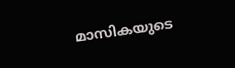മാസികയുടെ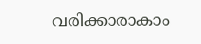വരിക്കാരാകാം